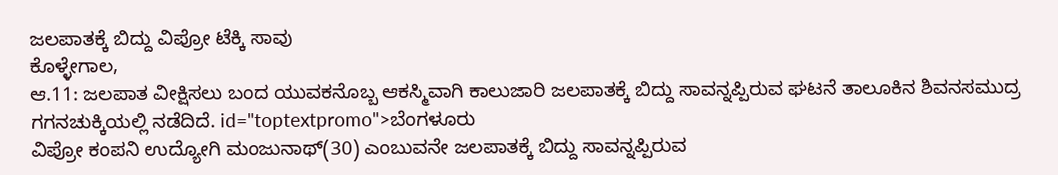ಜಲಪಾತಕ್ಕೆ ಬಿದ್ದು ವಿಪ್ರೋ ಟೆಕ್ಕಿ ಸಾವು
ಕೊಳ್ಳೇಗಾಲ,
ಆ.11: ಜಲಪಾತ ವೀಕ್ಷಿಸಲು ಬಂದ ಯುವಕನೊಬ್ಬ ಆಕಸ್ಮಿವಾಗಿ ಕಾಲುಜಾರಿ ಜಲಪಾತಕ್ಕೆ ಬಿದ್ದು ಸಾವನ್ನಪ್ಪಿರುವ ಘಟನೆ ತಾಲೂಕಿನ ಶಿವನಸಮುದ್ರ ಗಗನಚುಕ್ಕಿಯಲ್ಲಿ ನಡೆದಿದೆ. id="toptextpromo">ಬೆಂಗಳೂರು
ವಿಪ್ರೋ ಕಂಪನಿ ಉದ್ಯೋಗಿ ಮಂಜುನಾಥ್(30) ಎಂಬುವನೇ ಜಲಪಾತಕ್ಕೆ ಬಿದ್ದು ಸಾವನ್ನಪ್ಪಿರುವ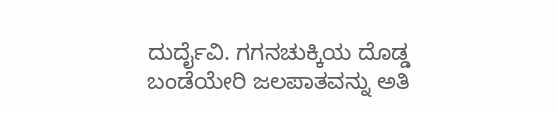ದುರ್ದೈವಿ. ಗಗನಚುಕ್ಕಿಯ ದೊಡ್ಡ ಬಂಡೆಯೇರಿ ಜಲಪಾತವನ್ನು ಅತಿ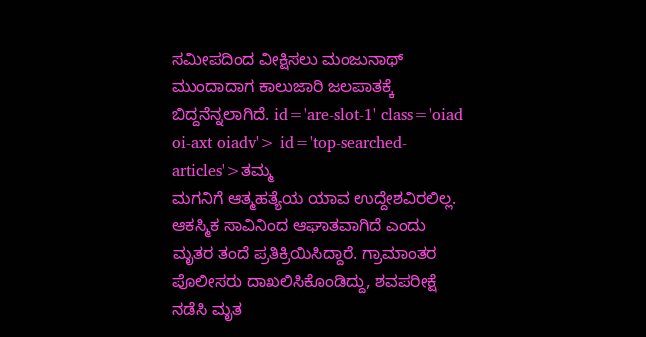ಸಮೀಪದಿಂದ ವೀಕ್ಷಿಸಲು ಮಂಜುನಾಥ್ ಮುಂದಾದಾಗ ಕಾಲುಜಾರಿ ಜಲಪಾತಕ್ಕೆ ಬಿದ್ದನೆನ್ನಲಾಗಿದೆ. id='are-slot-1' class='oiad oi-axt oiadv'> id='top-searched-articles'>ತಮ್ಮ
ಮಗನಿಗೆ ಆತ್ಮಹತ್ಯೆಯ ಯಾವ ಉದ್ದೇಶವಿರಲಿಲ್ಲ. ಆಕಸ್ಮಿಕ ಸಾವಿನಿಂದ ಆಘಾತವಾಗಿದೆ ಎಂದು ಮೃತರ ತಂದೆ ಪ್ರತಿಕ್ರಿಯಿಸಿದ್ದಾರೆ. ಗ್ರಾಮಾಂತರ ಪೊಲೀಸರು ದಾಖಲಿಸಿಕೊಂಡಿದ್ದು, ಶವಪರೀಕ್ಷೆ ನಡೆಸಿ ಮೃತ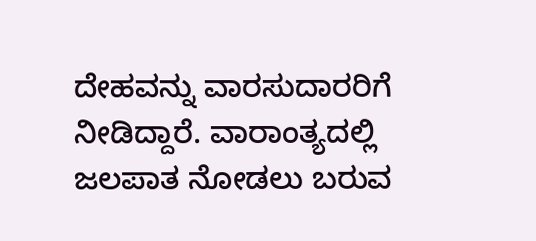ದೇಹವನ್ನು ವಾರಸುದಾರರಿಗೆ ನೀಡಿದ್ದಾರೆ. ವಾರಾಂತ್ಯದಲ್ಲಿ ಜಲಪಾತ ನೋಡಲು ಬರುವ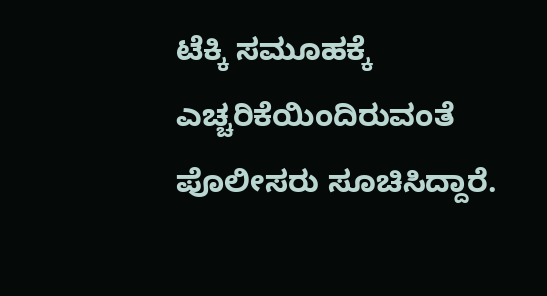ಟೆಕ್ಕಿ ಸಮೂಹಕ್ಕೆ ಎಚ್ಚರಿಕೆಯಿಂದಿರುವಂತೆ ಪೊಲೀಸರು ಸೂಚಿಸಿದ್ದಾರೆ.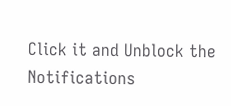Click it and Unblock the Notifications